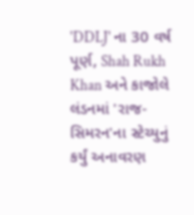'DDLJ' ના 30 વર્ષ પૂર્ણ, Shah Rukh Khan અને કાજોલે લંડનમાં 'રાજ-સિમરન'ના સ્ટેચ્યુનું કર્યું અનાવરણ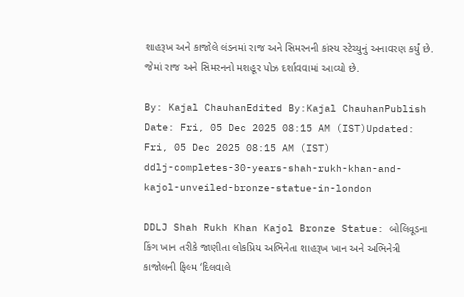શાહરૂખ અને કાજોલે લંડનમાં રાજ અને સિમરનની કાંસ્ય સ્ટેચ્યુનું અનાવરણ કર્યું છે. જેમાં રાજ અને સિમરનનો મશહૂર પોઝ દર્શાવવામાં આવ્યો છે.

By: Kajal ChauhanEdited By:Kajal ChauhanPublish Date: Fri, 05 Dec 2025 08:15 AM (IST)Updated: Fri, 05 Dec 2025 08:15 AM (IST)
ddlj-completes-30-years-shah-rukh-khan-and-kajol-unveiled-bronze-statue-in-london

DDLJ Shah Rukh Khan Kajol Bronze Statue: બોલિવૂડના કિંગ ખાન તરીકે જાણીતા લોકપ્રિય અભિનેતા શાહરૂખ ખાન અને અભિનેત્રી કાજોલની ફિલ્મ ‘દિલવાલે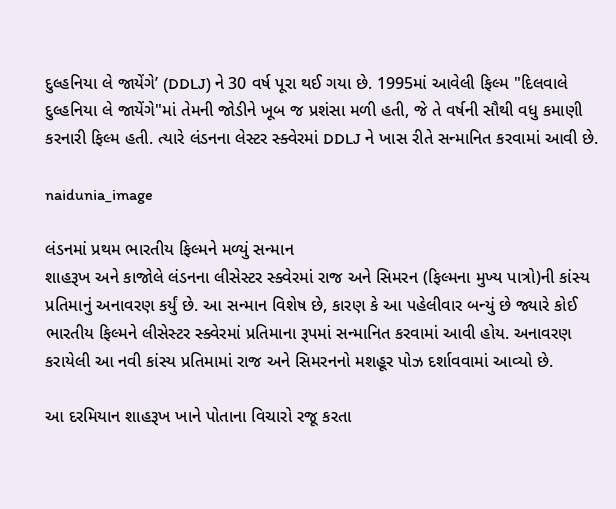દુલ્હનિયા લે જાયેંગે’ (DDLJ) ને 30 વર્ષ પૂરા થઈ ગયા છે. 1995માં આવેલી ફિલ્મ "દિલવાલે દુલ્હનિયા લે જાયેંગે"માં તેમની જોડીને ખૂબ જ પ્રશંસા મળી હતી, જે તે વર્ષની સૌથી વધુ કમાણી કરનારી ફિલ્મ હતી. ત્યારે લંડનના લેસ્ટર સ્ક્વેરમાં DDLJ ને ખાસ રીતે સન્માનિત કરવામાં આવી છે.

naidunia_image

લંડનમાં પ્રથમ ભારતીય ફિલ્મને મળ્યું સન્માન
શાહરૂખ અને કાજોલે લંડનના લીસેસ્ટર સ્ક્વેરમાં રાજ અને સિમરન (ફિલ્મના મુખ્ય પાત્રો)ની કાંસ્ય પ્રતિમાનું અનાવરણ કર્યું છે. આ સન્માન વિશેષ છે, કારણ કે આ પહેલીવાર બન્યું છે જ્યારે કોઈ ભારતીય ફિલ્મને લીસેસ્ટર સ્ક્વેરમાં પ્રતિમાના રૂપમાં સન્માનિત કરવામાં આવી હોય. અનાવરણ કરાયેલી આ નવી કાંસ્ય પ્રતિમામાં રાજ અને સિમરનનો મશહૂર પોઝ દર્શાવવામાં આવ્યો છે.

આ દરમિયાન શાહરૂખ ખાને પોતાના વિચારો રજૂ કરતા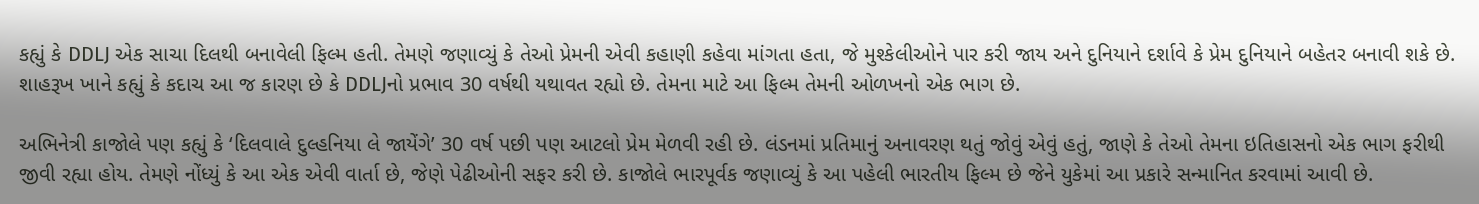કહ્યું કે DDLJ એક સાચા દિલથી બનાવેલી ફિલ્મ હતી. તેમણે જણાવ્યું કે તેઓ પ્રેમની એવી કહાણી કહેવા માંગતા હતા, જે મુશ્કેલીઓને પાર કરી જાય અને દુનિયાને દર્શાવે કે પ્રેમ દુનિયાને બહેતર બનાવી શકે છે. શાહરૂખ ખાને કહ્યું કે કદાચ આ જ કારણ છે કે DDLJનો પ્રભાવ 30 વર્ષથી યથાવત રહ્યો છે. તેમના માટે આ ફિલ્મ તેમની ઓળખનો એક ભાગ છે.

અભિનેત્રી કાજોલે પણ કહ્યું કે ‘દિલવાલે દુલ્હનિયા લે જાયેંગે’ 30 વર્ષ પછી પણ આટલો પ્રેમ મેળવી રહી છે. લંડનમાં પ્રતિમાનું અનાવરણ થતું જોવું એવું હતું, જાણે કે તેઓ તેમના ઇતિહાસનો એક ભાગ ફરીથી જીવી રહ્યા હોય. તેમણે નોંધ્યું કે આ એક એવી વાર્તા છે, જેણે પેઢીઓની સફર કરી છે. કાજોલે ભારપૂર્વક જણાવ્યું કે આ પહેલી ભારતીય ફિલ્મ છે જેને યુકેમાં આ પ્રકારે સન્માનિત કરવામાં આવી છે.